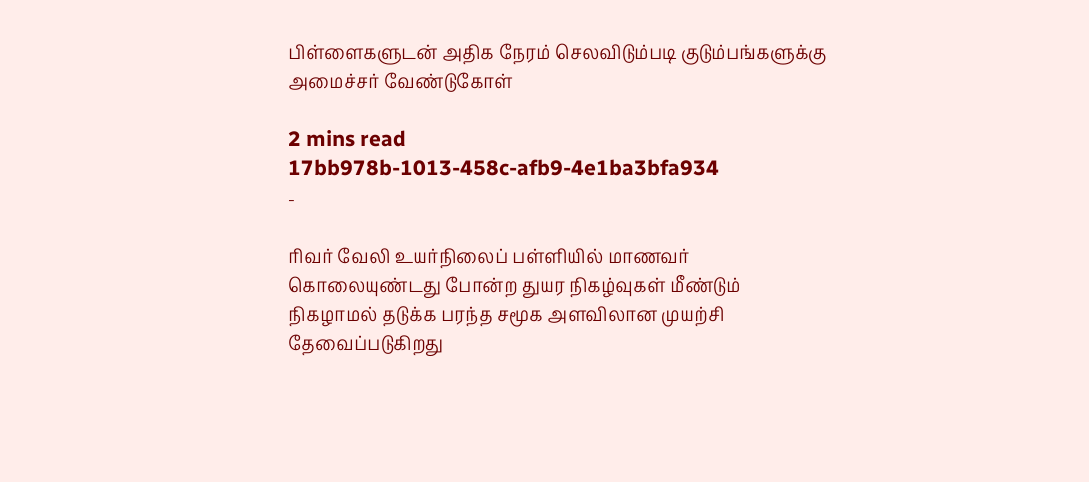பிள்ளைகளுடன் அதிக நேரம் செலவிடும்படி குடும்பங்களுக்கு அமைச்சர் வேண்டுகோள்

2 mins read
17bb978b-1013-458c-afb9-4e1ba3bfa934
-

ரிவர் வேலி உயர்நிலைப் பள்ளியில் மாணவர் கொலையுண்டது போன்ற துயர நிகழ்வுகள் மீண்டும் நிகழாமல் தடுக்க பரந்த சமூக அளவிலான முயற்சி தேவைப்படுகிறது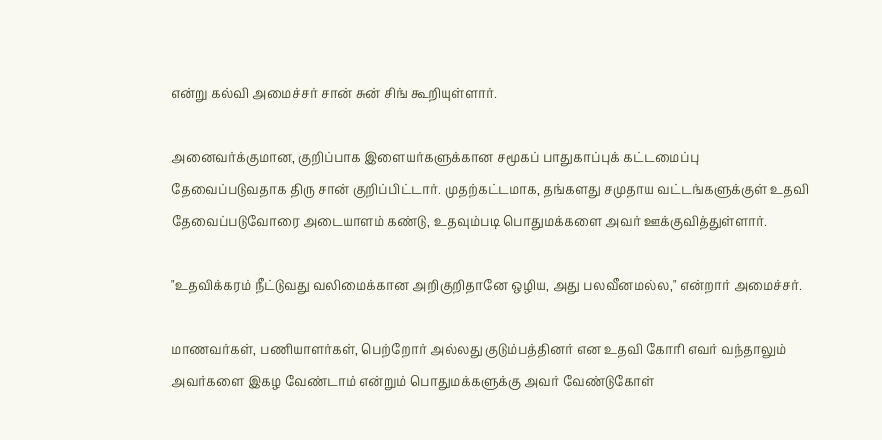என்று கல்வி அமைச்சர் சான் சுன் சிங் கூறியுள்ளார்.

அனைவர்க்குமான, குறிப்பாக இளையர்களுக்கான சமூகப் பாதுகாப்புக் கட்டமைப்பு தேவைப்படுவதாக திரு சான் குறிப்பிட்டார். முதற்கட்டமாக, தங்களது சமுதாய வட்டங்களுக்குள் உதவி தேவைப்படுவோரை அடையாளம் கண்டு, உதவும்படி பொதுமக்களை அவர் ஊக்குவித்துள்ளார்.

"உதவிக்கரம் நீட்டுவது வலிமைக்கான அறிகுறிதானே ஒழிய, அது பலவீனமல்ல," என்றார் அமைச்சர்.

மாணவர்கள், பணியாளர்கள், பெற்றோர் அல்லது குடும்பத்தினர் என உதவி கோரி எவர் வந்தாலும் அவர்களை இகழ வேண்டாம் என்றும் பொதுமக்களுக்கு அவர் வேண்டுகோள்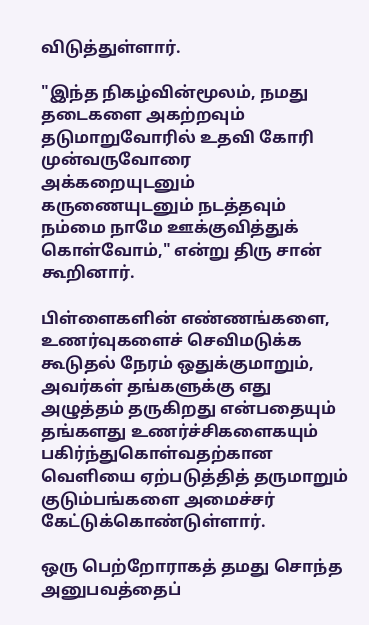விடுத்துள்ளார்.

"இந்த நிகழ்வின்மூலம், நமது தடைகளை அகற்றவும் தடுமாறுவோரில் உதவி கோரி முன்வருவோரை அக்கறையுடனும் கருணையுடனும் நடத்தவும் நம்மை நாமே ஊக்குவித்துக் கொள்வோம்," என்று திரு சான் கூறினார்.

பிள்ளைகளின் எண்ணங்களை, உணர்வுகளைச் செவிமடுக்க கூடுதல் நேரம் ஒதுக்குமாறும், அவர்கள் தங்களுக்கு எது அழுத்தம் தருகிறது என்பதையும் தங்களது உணர்ச்சிகளைகயும் பகிர்ந்துகொள்வதற்கான வெளியை ஏற்படுத்தித் தருமாறும் குடும்பங்களை அமைச்சர் கேட்டுக்கொண்டுள்ளார்.

ஒரு பெற்றோராகத் தமது சொந்த அனுபவத்தைப்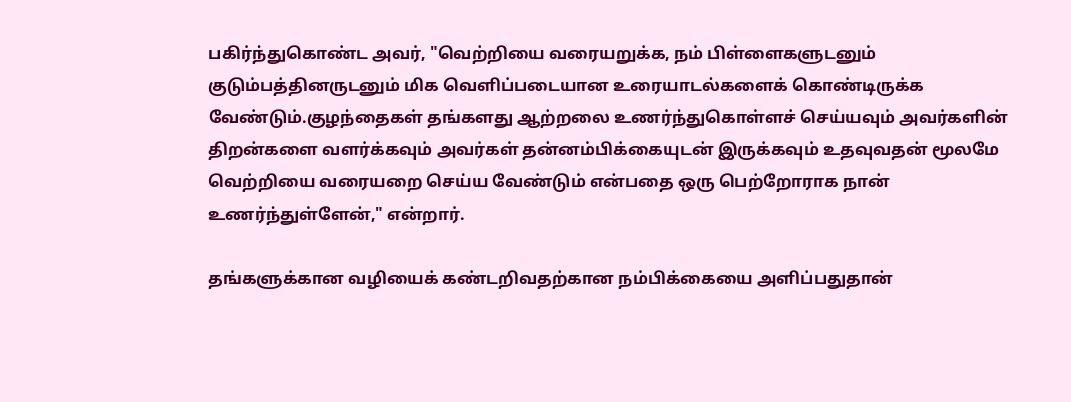பகிர்ந்துகொண்ட அவர், "வெற்றியை வரையறுக்க, நம் பிள்ளைகளுடனும் குடும்பத்தினருடனும் மிக வெளிப்படையான உரையாடல்களைக் கொண்டிருக்க வேண்டும்.குழந்தைகள் தங்களது ஆற்றலை உணர்ந்துகொள்ளச் செய்யவும் அவர்களின் திறன்களை வளர்க்கவும் அவர்கள் தன்னம்பிக்கையுடன் இருக்கவும் உதவுவதன் மூலமே வெற்றியை வரையறை செய்ய வேண்டும் என்பதை ஒரு பெற்றோராக நான் உணர்ந்துள்ளேன்," என்றார்.

தங்களுக்கான வழியைக் கண்டறிவதற்கான நம்பிக்கையை அளிப்பதுதான்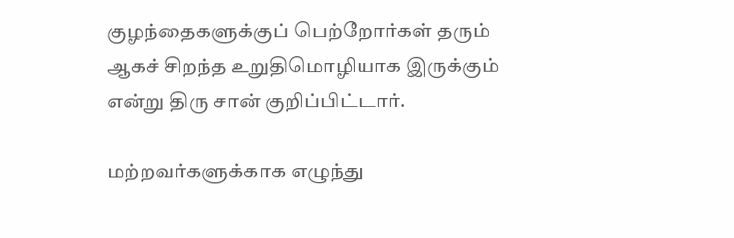குழந்தைகளுக்குப் பெற்றோர்கள் தரும் ஆகச் சிறந்த உறுதிமொழியாக இருக்கும் என்று திரு சான் குறிப்பிட்டார்.

மற்றவர்களுக்காக எழுந்து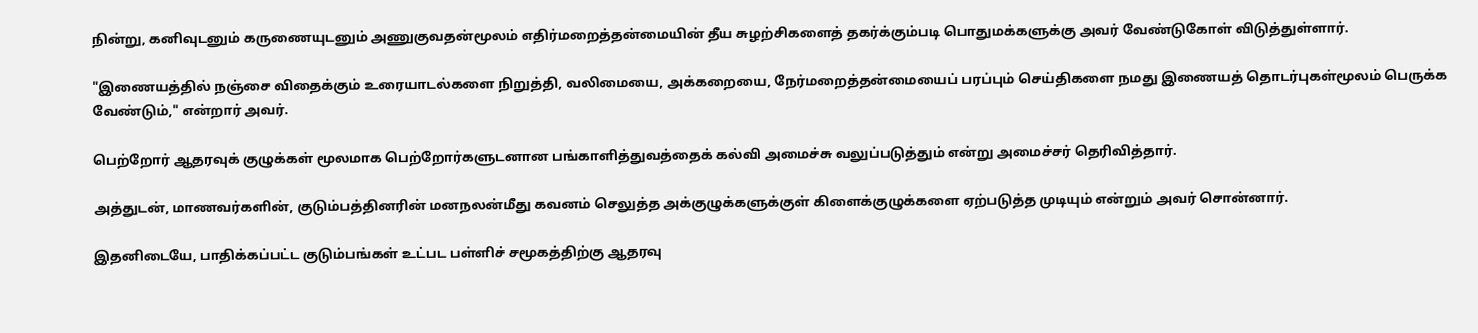நின்று, கனிவுடனும் கருணையுடனும் அணுகுவதன்மூலம் எதிர்மறைத்தன்மையின் தீய சுழற்சிகளைத் தகர்க்கும்படி பொதுமக்களுக்கு அவர் வேண்டுகோள் விடுத்துள்ளார்.

"இணையத்தில் நஞ்சை விதைக்கும் உரையாடல்களை நிறுத்தி, வலிமையை, அக்கறையை, நேர்மறைத்தன்மையைப் பரப்பும் செய்திகளை நமது இணையத் தொடர்புகள்மூலம் பெருக்க வேண்டும்," என்றார் அவர்.

பெற்றோர் ஆதரவுக் குழுக்கள் மூலமாக பெற்றோர்களுடனான பங்காளித்துவத்தைக் கல்வி அமைச்சு வலுப்படுத்தும் என்று அமைச்சர் தெரிவித்தார்.

அத்துடன், மாணவர்களின், குடும்பத்தினரின் மனநலன்மீது கவனம் செலுத்த அக்குழுக்களுக்குள் கிளைக்குழுக்களை ஏற்படுத்த முடியும் என்றும் அவர் சொன்னார்.

இதனிடையே, பாதிக்கப்பட்ட குடும்பங்கள் உட்பட பள்ளிச் சமூகத்திற்கு ஆதரவு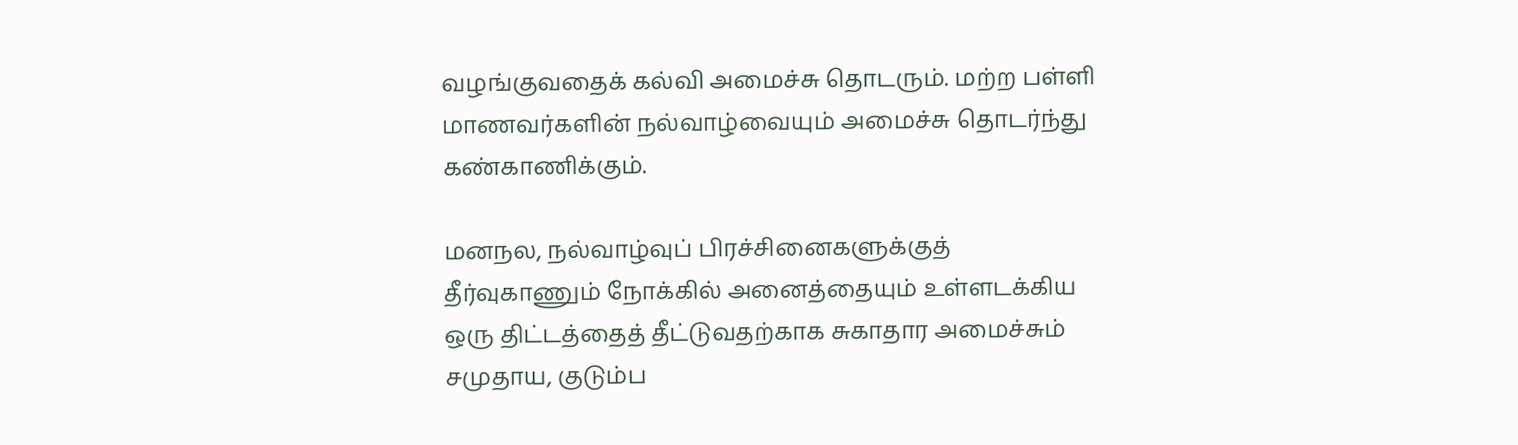வழங்குவதைக் கல்வி அமைச்சு தொடரும். மற்ற பள்ளி மாணவர்களின் நல்வாழ்வையும் அமைச்சு தொடர்ந்து கண்காணிக்கும்.

மனநல, நல்வாழ்வுப் பிரச்சினைகளுக்குத் தீர்வுகாணும் நோக்கில் அனைத்தையும் உள்ளடக்கிய ஒரு திட்டத்தைத் தீட்டுவதற்காக சுகாதார அமைச்சும் சமுதாய, குடும்ப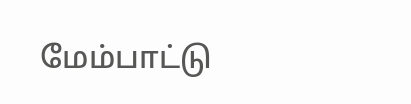மேம்பாட்டு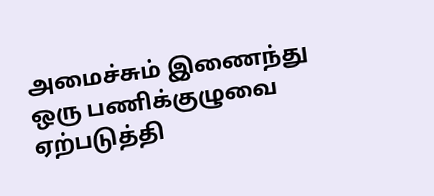அமைச்சும் இணைந்து ஒரு பணிக்குழுவை ஏற்படுத்தி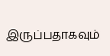இருப்பதாகவும்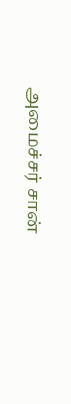அமைச்சர் சான்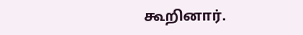கூறினார்.